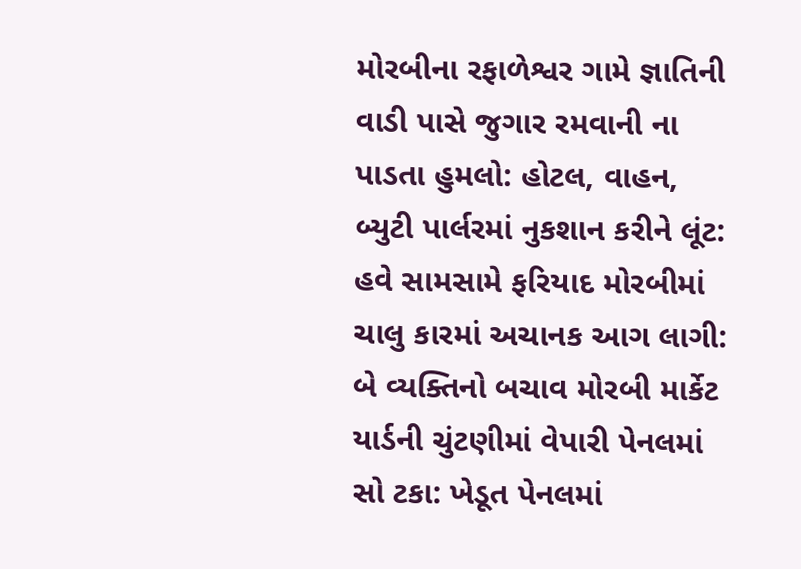મોરબીના રફાળેશ્વર ગામે જ્ઞાતિની વાડી પાસે જુગાર રમવાની ના પાડતા હુમલો: હોટલ, વાહન, બ્યુટી પાર્લરમાં નુકશાન કરીને લૂંટ: હવે સામસામે ફરિયાદ મોરબીમાં ચાલુ કારમાં અચાનક આગ લાગી: બે વ્યક્તિનો બચાવ મોરબી માર્કેટ યાર્ડની ચુંટણીમાં વેપારી પેનલમાં સો ટકા: ખેડૂત પેનલમાં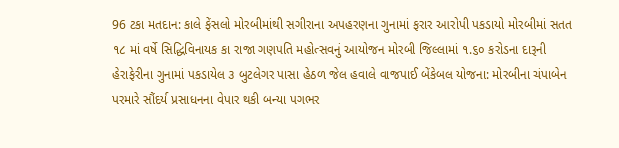96 ટકા મતદાન: કાલે ફેંસલો મોરબીમાંથી સગીરાના અપહરણના ગુનામાં ફરાર આરોપી પકડાયો મોરબીમાં સતત ૧૮ માં વર્ષે સિદ્ધિવિનાયક કા રાજા ગણપતિ મહોત્સવનું આયોજન મોરબી જિલ્લામાં ૧.૬૦ કરોડના દારૂની હેરાફેરીના ગુનામાં પકડાયેલ ૩ બુટલેગર પાસા હેઠળ જેલ હવાલે વાજપાઈ બેંકેબલ યોજના: મોરબીના ચંપાબેન પરમારે સૌંદર્ય પ્રસાધનના વેપાર થકી બન્યા પગભર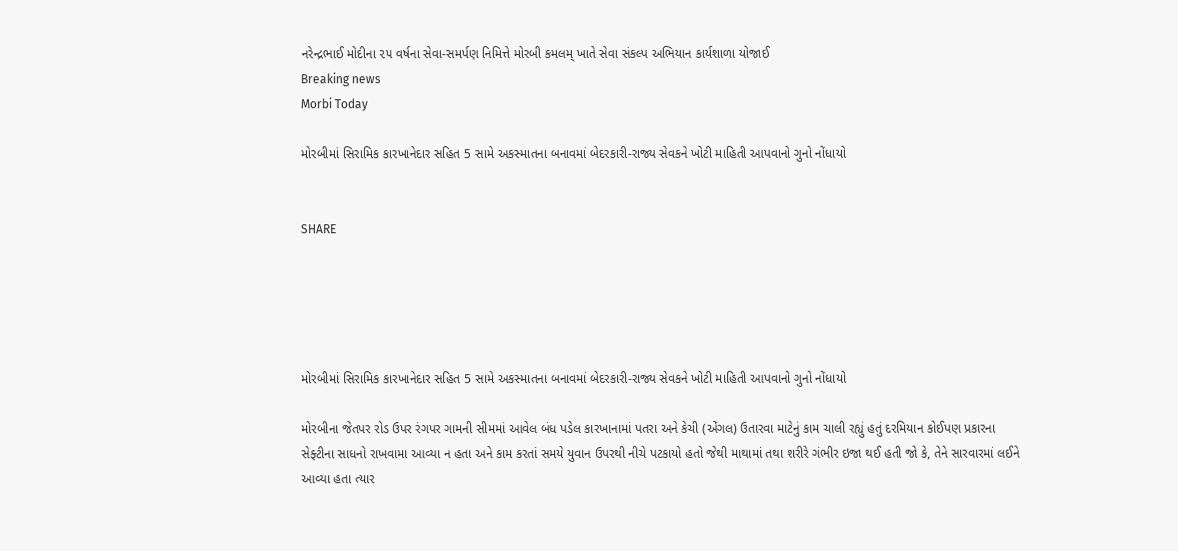નરેન્દ્રભાઈ મોદીના ૨૫ વર્ષના સેવા-સમર્પણ નિમિત્તે મોરબી કમલમ્ ખાતે સેવા સંકલ્પ અભિયાન કાર્યશાળા યોજાઈ
Breaking news
Morbi Today

મોરબીમાં સિરામિક કારખાનેદાર સહિત 5 સામે અકસ્માતના બનાવમાં બેદરકારી-રાજ્ય સેવકને ખોટી માહિતી આપવાનો ગુનો નોંધાયો


SHARE





મોરબીમાં સિરામિક કારખાનેદાર સહિત 5 સામે અકસ્માતના બનાવમાં બેદરકારી-રાજ્ય સેવકને ખોટી માહિતી આપવાનો ગુનો નોંધાયો

મોરબીના જેતપર રોડ ઉપર રંગપર ગામની સીમમાં આવેલ બંધ પડેલ કારખાનામાં પતરા અને કેચી (એંગલ) ઉતારવા માટેનું કામ ચાલી રહ્યું હતું દરમિયાન કોઈપણ પ્રકારના સેફ્ટીના સાધનો રાખવામા આવ્યા ન હતા અને કામ કરતાં સમયે યુવાન ઉપરથી નીચે પટકાયો હતો જેથી માથામાં તથા શરીરે ગંભીર ઇજા થઈ હતી જો કે, તેને સારવારમાં લઈને આવ્યા હતા ત્યાર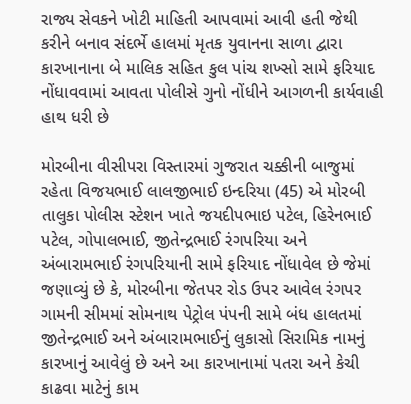રાજ્ય સેવકને ખોટી માહિતી આપવામાં આવી હતી જેથી કરીને બનાવ સંદર્ભે હાલમાં મૃતક યુવાનના સાળા દ્વારા કારખાનાના બે માલિક સહિત કુલ પાંચ શખ્સો સામે ફરિયાદ નોંધાવવામાં આવતા પોલીસે ગુનો નોંધીને આગળની કાર્યવાહી હાથ ધરી છે

મોરબીના વીસીપરા વિસ્તારમાં ગુજરાત ચક્કીની બાજુમાં રહેતા વિજયભાઈ લાલજીભાઈ ઇન્દરિયા (45) એ મોરબી તાલુકા પોલીસ સ્ટેશન ખાતે જયદીપભાઇ પટેલ, હિરેનભાઈ પટેલ, ગોપાલભાઈ, જીતેન્દ્રભાઈ રંગપરિયા અને અંબારામભાઈ રંગપરિયાની સામે ફરિયાદ નોંધાવેલ છે જેમાં જણાવ્યું છે કે, મોરબીના જેતપર રોડ ઉપર આવેલ રંગપર ગામની સીમમાં સોમનાથ પેટ્રોલ પંપની સામે બંધ હાલતમાં જીતેન્દ્રભાઈ અને અંબારામભાઈનું લુકાસો સિરામિક નામનું કારખાનું આવેલું છે અને આ કારખાનામાં પતરા અને કેચી કાઢવા માટેનું કામ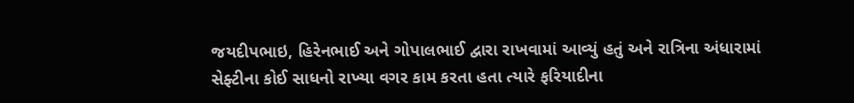જયદીપભાઇ, હિરેનભાઈ અને ગોપાલભાઈ દ્વારા રાખવામાં આવ્યું હતું અને રાત્રિના અંધારામાં સેફ્ટીના કોઈ સાધનો રાખ્યા વગર કામ કરતા હતા ત્યારે ફરિયાદીના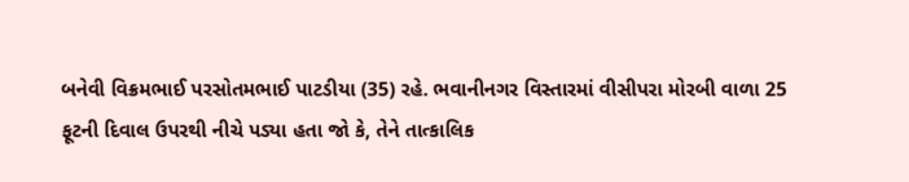બનેવી વિક્રમભાઈ પરસોતમભાઈ પાટડીયા (35) રહે. ભવાનીનગર વિસ્તારમાં વીસીપરા મોરબી વાળા 25 ફૂટની દિવાલ ઉપરથી નીચે પડ્યા હતા જો કે, તેને તાત્કાલિક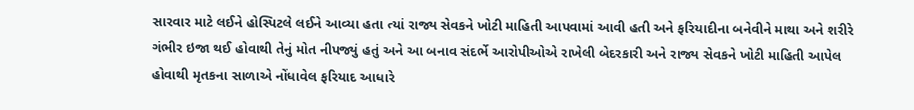સારવાર માટે લઈને હોસ્પિટલે લઈને આવ્યા હતા ત્યાં રાજ્ય સેવકને ખોટી માહિતી આપવામાં આવી હતી અને ફરિયાદીના બનેવીને માથા અને શરીરે ગંભીર ઇજા થઈ હોવાથી તેનું મોત નીપજ્યું હતું અને આ બનાવ સંદર્ભે આરોપીઓએ રાખેલી બેદરકારી અને રાજ્ય સેવકને ખોટી માહિતી આપેલ હોવાથી મૃતકના સાળાએ નોંધાવેલ ફરિયાદ આધારે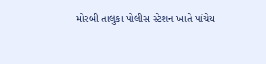મોરબી તાલુકા પોલીસ સ્ટેશન ખાતે પાંચેય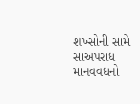શખ્સોની સામે સાઅપરાધ માનવવધનો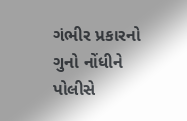ગંભીર પ્રકારનો ગુનો નોંધીને પોલીસે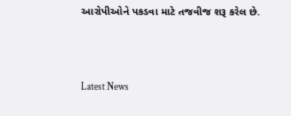આરોપીઓને પકડવા માટે તજવીજ શરૂ કરેલ છે.




Latest News